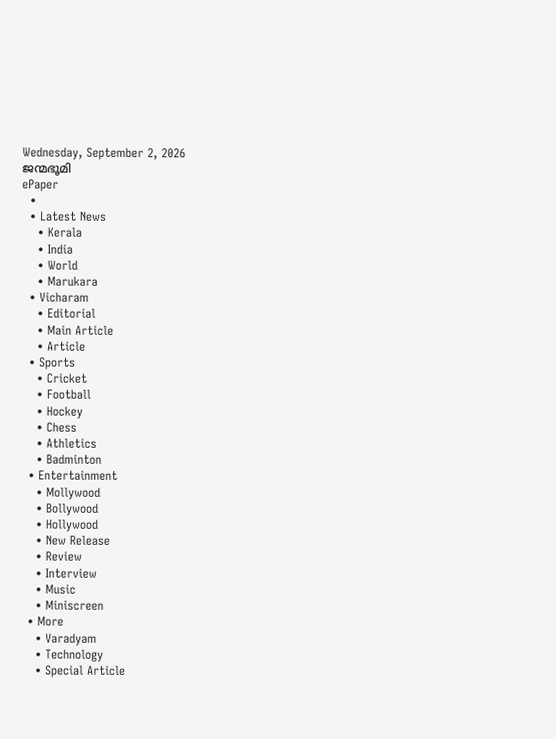Wednesday, September 2, 2026
ജന്മഭൂമി
ePaper
  •
  • Latest News
    • Kerala
    • India
    • World
    • Marukara
  • Vicharam
    • Editorial
    • Main Article
    • Article
  • Sports
    • Cricket
    • Football
    • Hockey
    • Chess
    • Athletics
    • Badminton
  • Entertainment
    • Mollywood
    • Bollywood
    • Hollywood
    • New Release
    • Review
    • Interview
    • Music
    • Miniscreen
  • More
    • Varadyam
    • Technology
    • Special Article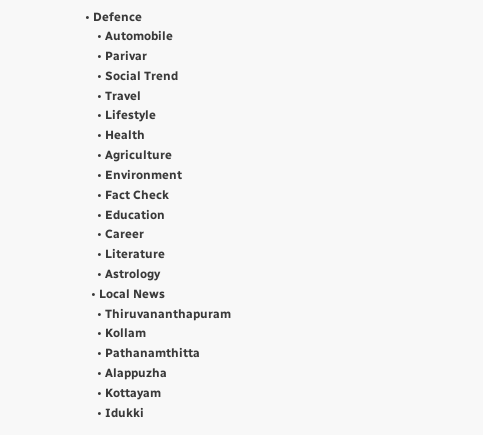• Defence
    • Automobile
    • Parivar
    • Social Trend
    • Travel
    • Lifestyle
    • Health
    • Agriculture
    • Environment
    • Fact Check
    • Education
    • Career
    • Literature
    • Astrology
  • Local News
    • Thiruvananthapuram
    • Kollam
    • Pathanamthitta
    • Alappuzha
    • Kottayam
    • Idukki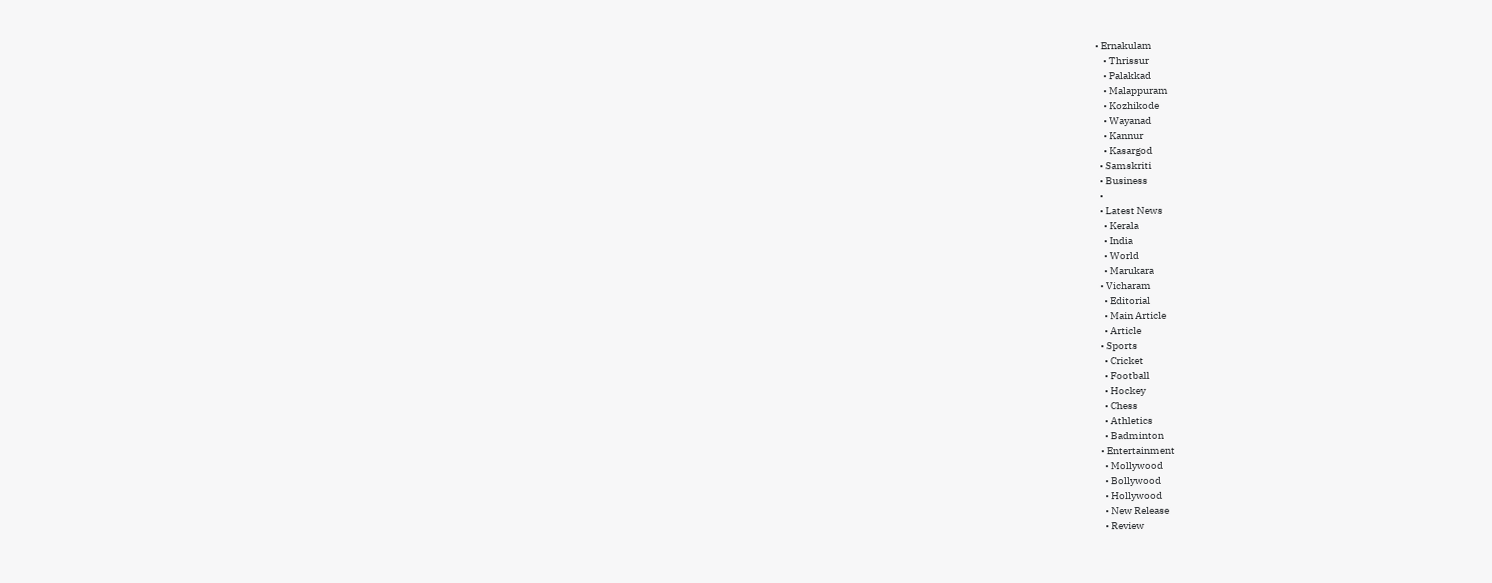• Ernakulam
    • Thrissur
    • Palakkad
    • Malappuram
    • Kozhikode
    • Wayanad
    • Kannur
    • Kasargod
  • Samskriti
  • Business
  •
  • Latest News
    • Kerala
    • India
    • World
    • Marukara
  • Vicharam
    • Editorial
    • Main Article
    • Article
  • Sports
    • Cricket
    • Football
    • Hockey
    • Chess
    • Athletics
    • Badminton
  • Entertainment
    • Mollywood
    • Bollywood
    • Hollywood
    • New Release
    • Review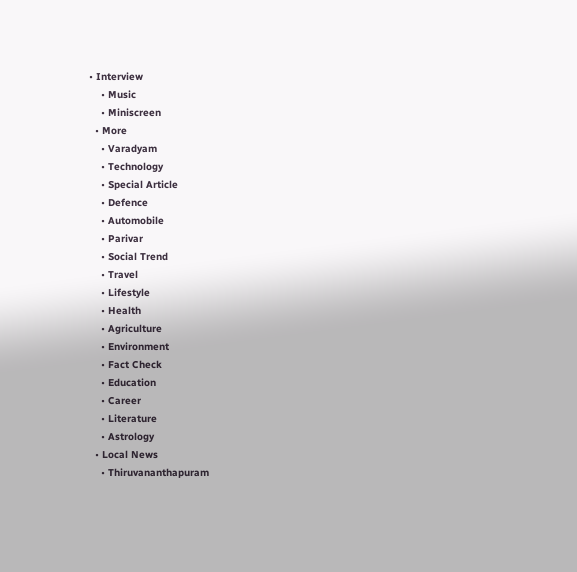• Interview
    • Music
    • Miniscreen
  • More
    • Varadyam
    • Technology
    • Special Article
    • Defence
    • Automobile
    • Parivar
    • Social Trend
    • Travel
    • Lifestyle
    • Health
    • Agriculture
    • Environment
    • Fact Check
    • Education
    • Career
    • Literature
    • Astrology
  • Local News
    • Thiruvananthapuram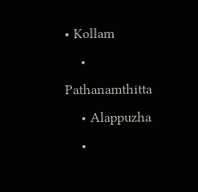• Kollam
    • Pathanamthitta
    • Alappuzha
    •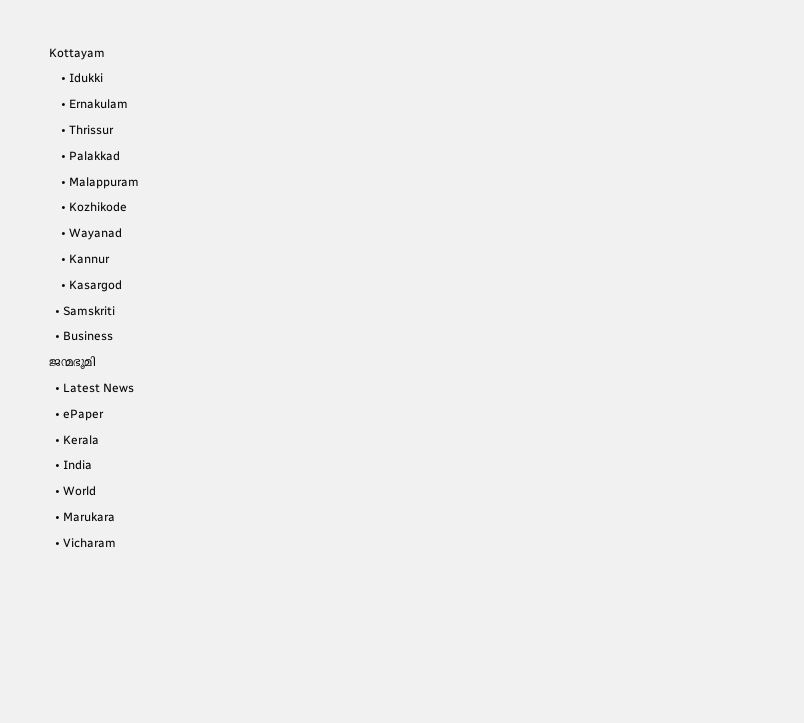Kottayam
    • Idukki
    • Ernakulam
    • Thrissur
    • Palakkad
    • Malappuram
    • Kozhikode
    • Wayanad
    • Kannur
    • Kasargod
  • Samskriti
  • Business
ജന്മഭൂമി
  • Latest News
  • ePaper
  • Kerala
  • India
  • World
  • Marukara
  • Vicharam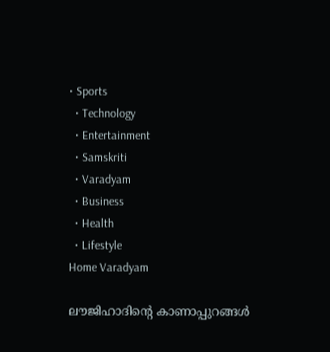• Sports
  • Technology
  • Entertainment
  • Samskriti
  • Varadyam
  • Business
  • Health
  • Lifestyle
Home Varadyam

ലൗജിഹാദിന്റെ കാണാപ്പുറങ്ങള്‍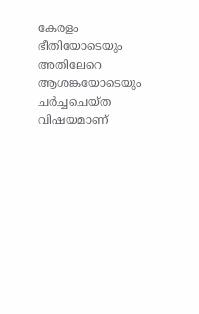കേരളം ഭീതിയോടെയും അതിലേറെ ആശങ്കയോടെയും ചര്‍ച്ചചെയ്ത വിഷയമാണ്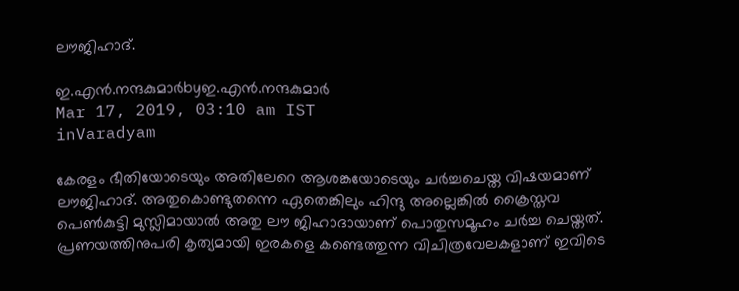ലൗജിഹാദ്.

ഇ.എന്‍.നന്ദകുമാര്‍byഇ.എന്‍.നന്ദകുമാര്‍
Mar 17, 2019, 03:10 am IST
inVaradyam

കേരളം ഭീതിയോടെയും അതിലേറെ ആശങ്കയോടെയും ചര്‍ച്ചചെയ്ത വിഷയമാണ് ലൗജിഹാദ്. അതുകൊണ്ടുതന്നെ ഏതെങ്കിലും ഹിന്ദു അല്ലെങ്കില്‍ ക്രൈസ്തവ പെണ്‍കുട്ടി മുസ്ലിമായാല്‍ അതു ലൗ ജിഹാദായാണ് പൊതുസമൂഹം ചര്‍ച്ച ചെയ്തത്. പ്രണയത്തിനുപരി കൃത്യമായി ഇരകളെ കണ്ടെത്തുന്ന വിചിത്രവേലകളാണ് ഇവിടെ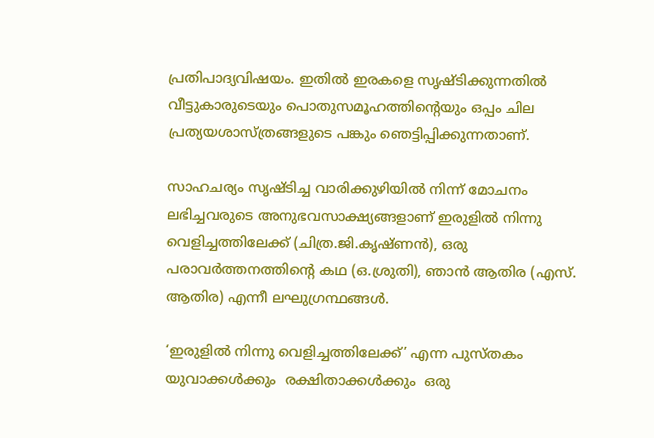പ്രതിപാദ്യവിഷയം. ഇതില്‍ ഇരകളെ സൃഷ്ടിക്കുന്നതില്‍ വീട്ടുകാരുടെയും പൊതുസമൂഹത്തിന്റെയും ഒപ്പം ചില പ്രത്യയശാസ്ത്രങ്ങളുടെ പങ്കും ഞെട്ടിപ്പിക്കുന്നതാണ്.

സാഹചര്യം സൃഷ്ടിച്ച വാരിക്കുഴിയില്‍ നിന്ന് മോചനം ലഭിച്ചവരുടെ അനുഭവസാക്ഷ്യങ്ങളാണ് ഇരുളില്‍ നിന്നു വെളിച്ചത്തിലേക്ക് (ചിത്ര.ജി.കൃഷ്ണന്‍), ഒരു പരാവര്‍ത്തനത്തിന്റെ കഥ (ഒ.ശ്രുതി), ഞാന്‍ ആതിര (എസ്. ആതിര) എന്നീ ലഘുഗ്രന്ഥങ്ങള്‍.

‘ഇരുളില്‍ നിന്നു വെളിച്ചത്തിലേക്ക്’ എന്ന പുസ്തകം യുവാക്കള്‍ക്കും  രക്ഷിതാക്കള്‍ക്കും  ഒരു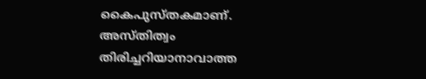കൈപുസ്തകമാണ്. അസ്തിത്വം തിരിച്ചറിയാനാവാത്ത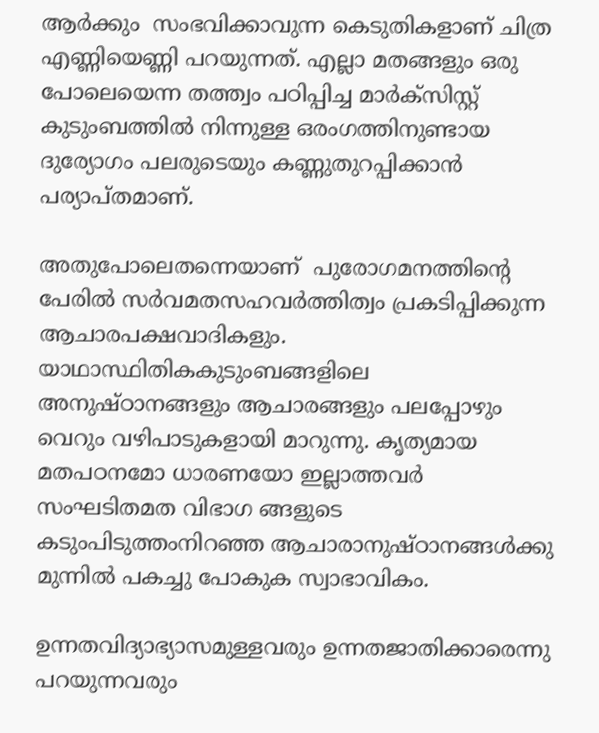ആര്‍ക്കും  സംഭവിക്കാവുന്ന കെടുതികളാണ് ചിത്ര എണ്ണിയെണ്ണി പറയുന്നത്. എല്ലാ മതങ്ങളും ഒരു പോലെയെന്ന തത്ത്വം പഠിപ്പിച്ച മാര്‍ക്സിസ്റ്റ് കുടുംബത്തില്‍ നിന്നുള്ള ഒരംഗത്തിനുണ്ടായ ദുര്യോഗം പലരുടെയും കണ്ണുതുറപ്പിക്കാന്‍ പര്യാപ്തമാണ്.

അതുപോലെതന്നെയാണ്  പുരോഗമനത്തിന്റെ പേരില്‍ സര്‍വമതസഹവര്‍ത്തിത്വം പ്രകടിപ്പിക്കുന്ന ആചാരപക്ഷവാദികളും. യാഥാസ്ഥിതികകുടുംബങ്ങളിലെ അനുഷ്ഠാനങ്ങളും ആചാരങ്ങളും പലപ്പോഴും വെറും വഴിപാടുകളായി മാറുന്നു. കൃത്യമായ മതപഠനമോ ധാരണയോ ഇല്ലാത്തവര്‍ സംഘടിതമത വിഭാഗ ങ്ങളുടെ കടുംപിടുത്തംനിറഞ്ഞ ആചാരാനുഷ്ഠാനങ്ങള്‍ക്കു മുന്നില്‍ പകച്ചു പോകുക സ്വാഭാവികം.

ഉന്നതവിദ്യാഭ്യാസമുള്ളവരും ഉന്നതജാതിക്കാരെന്നു പറയുന്നവരും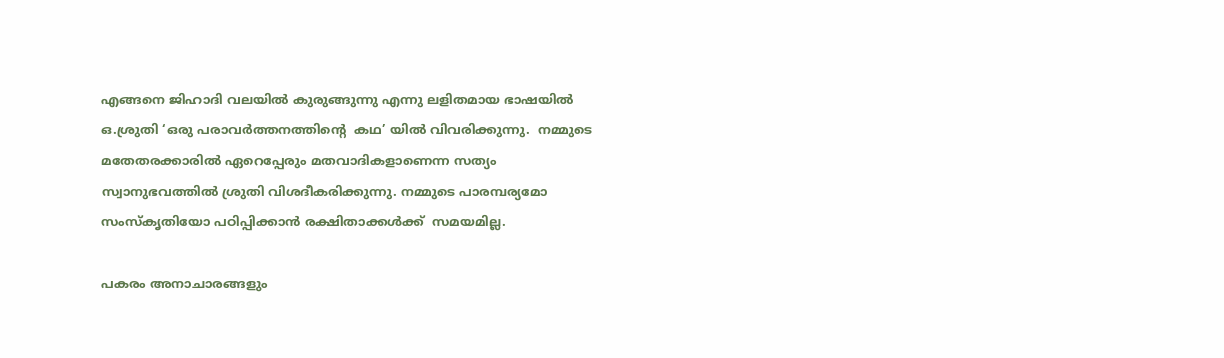എങ്ങനെ ജിഹാദി വലയില്‍ കുരുങ്ങുന്നു എന്നു ലളിതമായ ഭാഷയില്‍ ഒ.ശ്രുതി ‘ഒരു പരാവര്‍ത്തനത്തിന്റെ  കഥ’ യില്‍ വിവരിക്കുന്നു.  നമ്മുടെ മതേതരക്കാരില്‍ ഏറെപ്പേരും മതവാദികളാണെന്ന സത്യം സ്വാനുഭവത്തില്‍ ശ്രുതി വിശദീകരിക്കുന്നു. നമ്മുടെ പാരമ്പര്യമോ സംസ്‌കൃതിയോ പഠിപ്പിക്കാന്‍ രക്ഷിതാക്കള്‍ക്ക്  സമയമില്ല.

പകരം അനാചാരങ്ങളും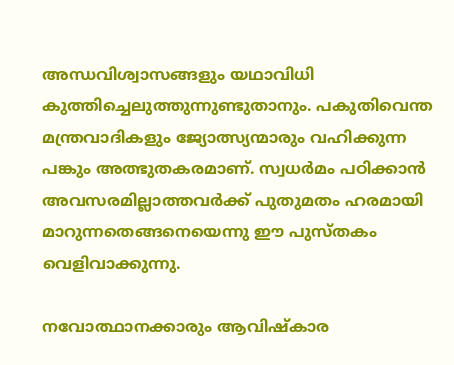അന്ധവിശ്വാസങ്ങളും യഥാവിധി കുത്തിച്ചെലുത്തുന്നുണ്ടുതാനും. പകുതിവെന്ത മന്ത്രവാദികളും ജ്യോത്സ്യന്മാരും വഹിക്കുന്ന പങ്കും അത്ഭുതകരമാണ്. സ്വധര്‍മം പഠിക്കാന്‍ അവസരമില്ലാത്തവര്‍ക്ക് പുതുമതം ഹരമായി മാറുന്നതെങ്ങനെയെന്നു ഈ പുസ്തകം വെളിവാക്കുന്നു.

നവോത്ഥാനക്കാരും ആവിഷ്‌കാര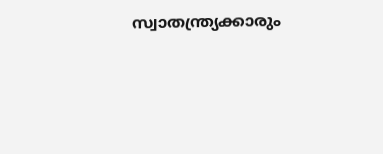സ്വാതന്ത്ര്യക്കാരും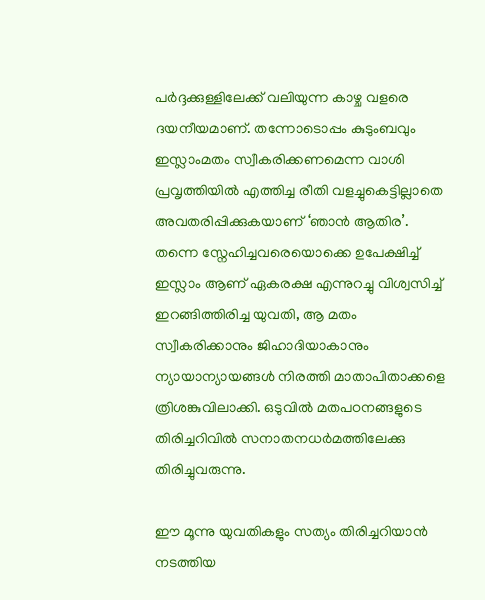പര്‍ദ്ദക്കുള്ളിലേക്ക് വലിയുന്ന കാഴ്ച വളരെ ദയനീയമാണ്. തന്നോടൊപ്പം കുടുംബവും ഇസ്ലാംമതം സ്വീകരിക്കണമെന്ന വാശി പ്രവൃത്തിയില്‍ എത്തിച്ച രീതി വളച്ചുകെട്ടില്ലാതെ അവതരിപ്പിക്കുകയാണ് ‘ഞാന്‍ ആതിര’. തന്നെ സ്നേഹിച്ചവരെയൊക്കെ ഉപേക്ഷിച്ച് ഇസ്ലാം ആണ് ഏകരക്ഷ എന്നുറച്ചു വിശ്വസിച്ച് ഇറങ്ങിത്തിരിച്ച യുവതി, ആ മതം സ്വീകരിക്കാനും ജിഹാദിയാകാനും ന്യായാന്യായങ്ങള്‍ നിരത്തി മാതാപിതാക്കളെ ത്രിശങ്കുവിലാക്കി. ഒടുവില്‍ മതപഠനങ്ങളുടെ തിരിച്ചറിവില്‍ സനാതനധര്‍മത്തിലേക്കു തിരിച്ചുവരുന്നു.

ഈ മൂന്നു യുവതികളും സത്യം തിരിച്ചറിയാന്‍ നടത്തിയ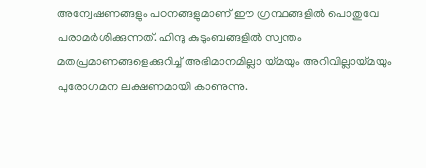അന്വേഷണങ്ങളും പഠനങ്ങളുമാണ് ഈ ഗ്രന്ഥങ്ങളില്‍ പൊതുവേ പരാമര്‍ശിക്കുന്നത്. ഹിന്ദു കുടുംബങ്ങളില്‍ സ്വന്തം മതപ്രമാണങ്ങളെക്കുറിച്ച് അഭിമാനമില്ലാ യ്‌മയും അറിവില്ലായ്‌മയും പുരോഗമന ലക്ഷണമായി കാണുന്നു.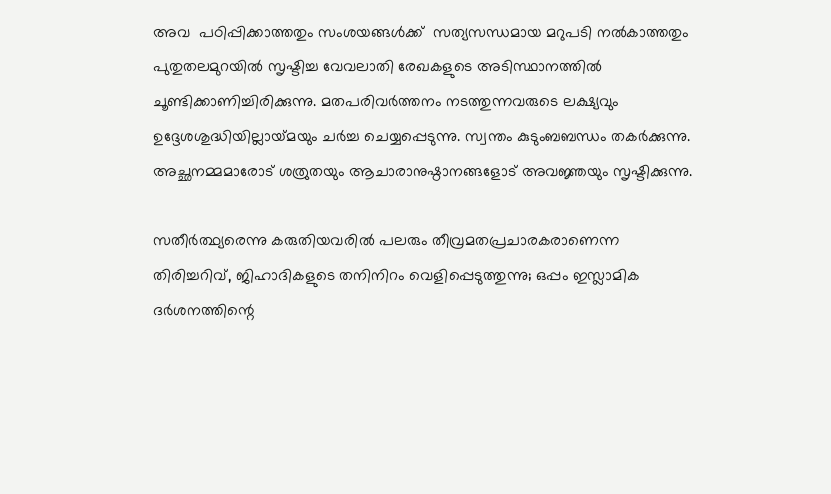അവ  പഠിപ്പിക്കാത്തതും സംശയങ്ങള്‍ക്ക്  സത്യസന്ധമായ മറുപടി നല്‍കാത്തതും  പുതുതലമുറയില്‍ സൃഷ്ടിച്ച വേവലാതി രേഖകളുടെ അടിസ്ഥാനത്തില്‍ ചൂണ്ടിക്കാണിച്ചിരിക്കുന്നു. മതപരിവര്‍ത്തനം നടത്തുന്നവരുടെ ലക്ഷ്യവും ഉദ്ദേശശുദ്ധിയില്ലായ്‌മയും ചര്‍ച്ച ചെയ്യപ്പെടുന്നു. സ്വന്തം കുടുംബബന്ധം തകര്‍ക്കുന്നു. അച്ഛനമ്മമാരോട് ശത്രുതയും ആചാരാനുഷ്ഠാനങ്ങളോട് അവജ്ഞയും സൃഷ്ടിക്കുന്നു.

സതീര്‍ത്ഥ്യരെന്നു കരുതിയവരില്‍ പലരും തീവ്രമതപ്രചാരകരാണെന്ന തിരിച്ചറിവ്, ജിഹാദികളുടെ തനിനിറം വെളിപ്പെടുത്തുന്നു; ഒപ്പം ഇസ്ലാമിക ദര്‍ശനത്തിന്റെ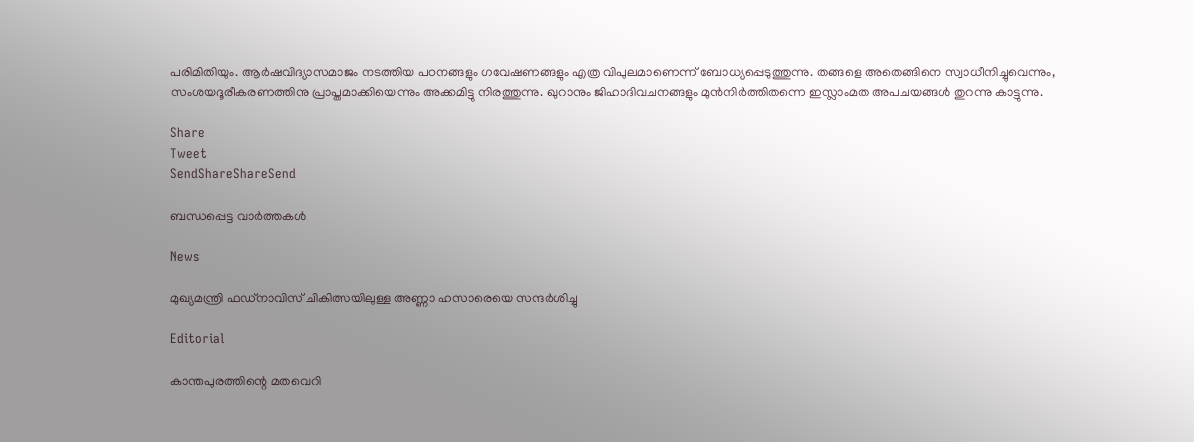പരിമിതിയും. ആര്‍ഷവിദ്യാസമാജം നടത്തിയ പഠനങ്ങളും ഗവേഷണങ്ങളും എത്ര വിപുലമാണെന്ന് ബോധ്യപ്പെടുത്തുന്നു. തങ്ങളെ അതെങ്ങിനെ സ്വാധീനിച്ചുവെന്നും, സംശയദൂരീകരണത്തിനു പ്രാപ്തമാക്കിയെന്നും അക്കമിട്ടു നിരത്തുന്നു. ഖുറാനും ജിഹാദിവചനങ്ങളും മുന്‍നിര്‍ത്തിതന്നെ ഇസ്ലാംമത അപചയങ്ങള്‍ തുറന്നു കാട്ടുന്നു.

Share
Tweet
SendShareShareSend

ബന്ധപ്പെട്ട വാര്‍ത്തകള്‍

News

മുഖ്യമന്ത്രി ഫഡ്‌നാവിസ് ചികിത്സയിലുള്ള അണ്ണാ ഹസാരെയെ സന്ദർശിച്ചു

Editorial

കാന്തപുരത്തിന്റെ മതവെറി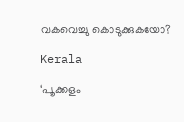വകവെച്ചു കൊടുക്കുകയോ?

Kerala

‘പൂക്കളം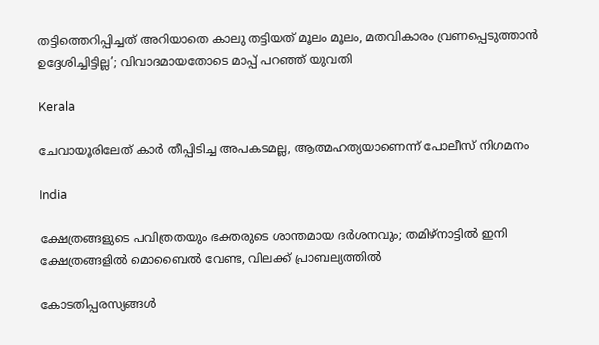തട്ടിത്തെറിപ്പിച്ചത് അറിയാതെ കാലു തട്ടിയത് മൂലം മൂലം, മതവികാരം വ്രണപ്പെടുത്താന്‍ ഉദ്ദേശിച്ചിട്ടില്ല’; വിവാദമായതോടെ മാപ്പ് പറഞ്ഞ് യുവതി

Kerala

ചേവായൂരിലേത് കാർ തീപ്പിടിച്ച അപകടമല്ല, ആത്മഹത്യയാണെന്ന് പോലീസ് നിഗമനം

India

ക്ഷേത്രങ്ങളുടെ പവിത്രതയും ഭക്തരുടെ ശാന്തമായ ദർശനവും; തമിഴ്നാട്ടിൽ ഇനി ക്ഷേത്രങ്ങളിൽ മൊബൈൽ വേണ്ട, വിലക്ക് പ്രാബല്യത്തിൽ

കോടതിപ്പരസ്യങ്ങള്‍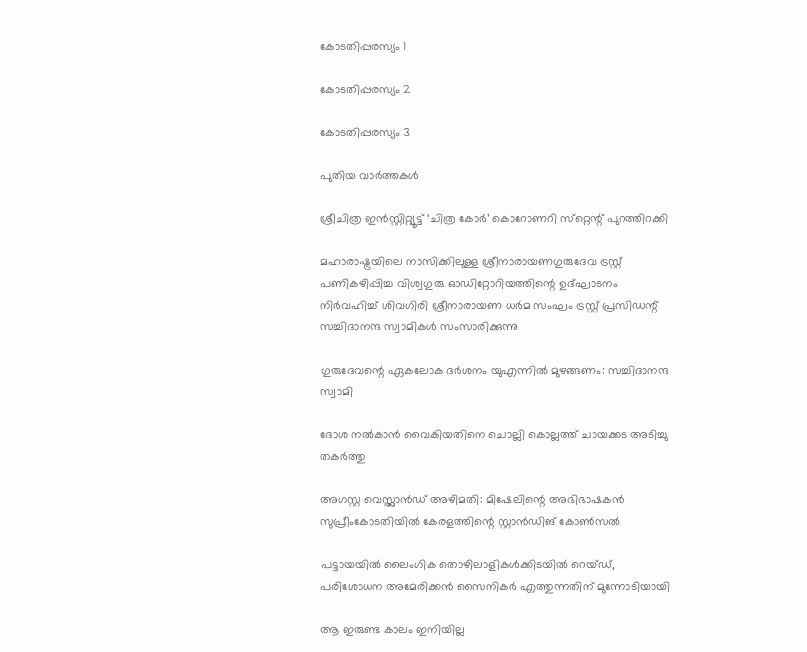കോടതിപ്പരസ്യം 1

കോടതിപ്പരസ്യം 2

കോടതിപ്പരസ്യം 3

പുതിയ വാര്‍ത്തകള്‍

ശ്രീചിത്ര ഇന്‍സ്റ്റിറ്റ്യൂട്ട് ‘ചിത്ര കോര്‍’ കൊറോണറി സ്‌റ്റെന്റ് പുറത്തിറക്കി

മഹാരാഷ്ട്രയിലെ നാസിക്കിലുള്ള ശ്രീനാരായണഗുരുദേവ ട്രസ്റ്റ് പണികഴിപ്പിച്ച വിശ്വഗുരു ഓഡിറ്റോറിയത്തിന്റെ ഉദ്ഘാടനം നിര്‍വഹിച്ച് ശിവഗിരി ശ്രീനാരായണ ധര്‍മ സംഘം ട്രസ്റ്റ് പ്രസിഡന്റ് സച്ചിദാനന്ദ സ്വാമികള്‍ സംസാരിക്കുന്നു

ഗുരുദേവന്റെ ഏകലോക ദര്‍ശനം യുഎന്നില്‍ മുഴങ്ങണം: സച്ചിദാനന്ദ സ്വാമി

ദോശ നൽകാൻ വൈകിയതിനെ ചൊല്ലി കൊല്ലത്ത് ചായക്കട അടിച്ചു തകർത്തു

അഗസ്റ്റ വെസ്റ്റ്ലാന്‍ഡ് അഴിമതി: മിഷേലിന്റെ അഭിഭാഷകന്‍ സുപ്രീംകോടതിയില്‍ കേരളത്തിന്റെ സ്റ്റാന്‍ഡിങ് കോണ്‍സല്‍

പട്ടായയിൽ ലൈംഗിക തൊഴിലാളികൾക്കിടയിൽ റെയ്ഡ്, പരിശോധന അമേരിക്കൻ സൈനികർ എത്തുന്നതിന് മുന്നോടിയായി

ആ ഇരുണ്ട കാലം ഇനിയില്ല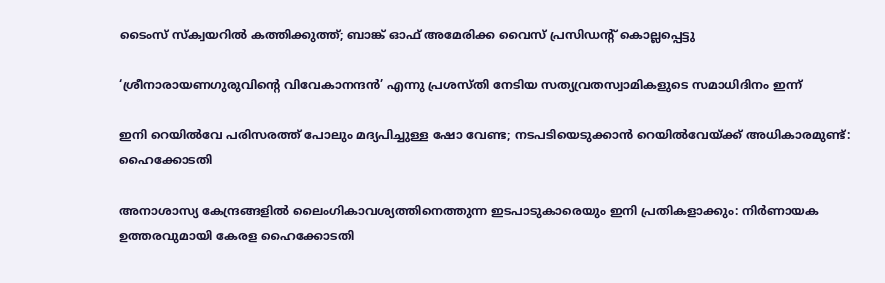ടൈംസ് സ്ക്വയറിൽ കത്തിക്കുത്ത്; ബാങ്ക് ഓഫ് അമേരിക്ക വൈസ് പ്രസിഡന്റ് കൊല്ലപ്പെട്ടു

‘ശ്രീനാരായണഗുരുവിന്റെ വിവേകാനന്ദന്‍’ എന്നു പ്രശസ്തി നേടിയ സത്യവ്രതസ്വാമികളുടെ സമാധിദിനം ഇന്ന്

ഇനി റെയില്‍വേ പരിസരത്ത് പോലും മദ്യപിച്ചുള്ള ഷോ വേണ്ട; നടപടിയെടുക്കാൻ റെയിൽവേയ്‌ക്ക് അധികാരമുണ്ട്: ഹൈക്കോടതി

അനാശാസ്യ കേന്ദ്രങ്ങളിൽ ലൈംഗികാവശ്യത്തിനെത്തുന്ന ഇടപാടുകാരെയും ഇനി പ്രതികളാക്കും: നിർണായക ഉത്തരവുമായി കേരള ഹൈക്കോടതി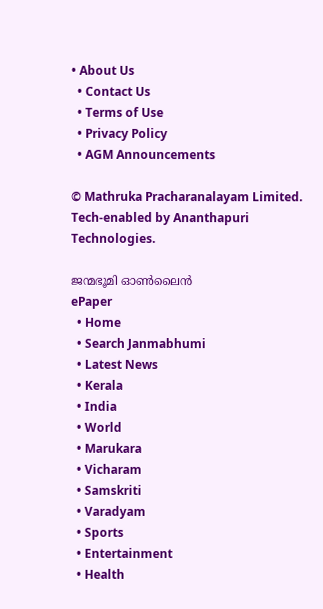• About Us
  • Contact Us
  • Terms of Use
  • Privacy Policy
  • AGM Announcements

© Mathruka Pracharanalayam Limited.
Tech-enabled by Ananthapuri Technologies.

ജന്മഭൂമി ഓണ്‍ലൈന്‍
ePaper
  • Home
  • Search Janmabhumi
  • Latest News
  • Kerala
  • India
  • World
  • Marukara
  • Vicharam
  • Samskriti
  • Varadyam
  • Sports
  • Entertainment
  • Health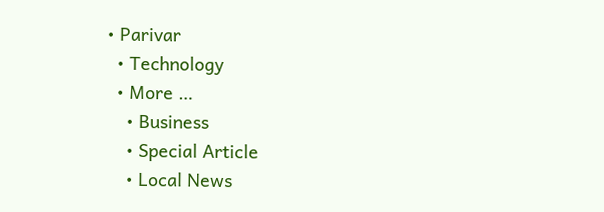• Parivar
  • Technology
  • More …
    • Business
    • Special Article
    • Local News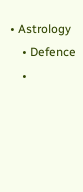• Astrology
    • Defence
    •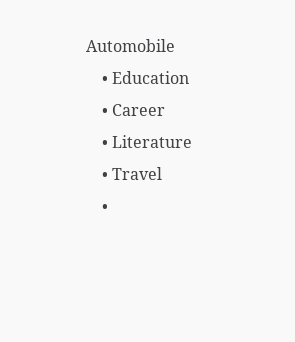Automobile
    • Education
    • Career
    • Literature
    • Travel
    •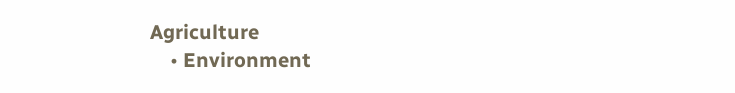Agriculture
    • Environment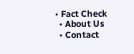• Fact Check
  • About Us
  • Contact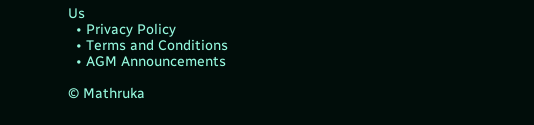Us
  • Privacy Policy
  • Terms and Conditions
  • AGM Announcements

© Mathruka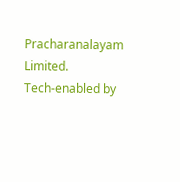Pracharanalayam Limited.
Tech-enabled by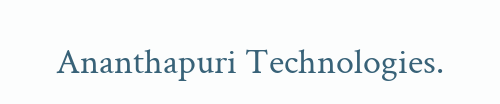Ananthapuri Technologies.